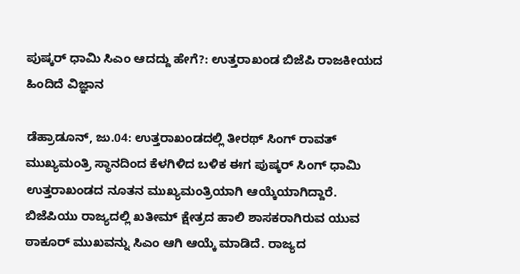ಪುಷ್ಕರ್‌ ಧಾಮಿ ಸಿಎಂ ಆದದ್ದು ಹೇಗೆ?: ಉತ್ತರಾಖಂಡ ಬಿಜೆಪಿ ರಾಜಕೀಯದ ಹಿಂದಿದೆ ವಿಜ್ಞಾನ

ಡೆಹ್ರಾಡೂನ್‌, ಜು.04: ಉತ್ತರಾಖಂಡದಲ್ಲಿ ತೀರಥ್‌ ಸಿಂಗ್‌ ರಾವತ್‌ ಮುಖ್ಯಮಂತ್ರಿ ಸ್ಥಾನದಿಂದ ಕೆಳಗಿಳಿದ ಬಳಿಕ ಈಗ ಪುಷ್ಕರ್ ಸಿಂಗ್ ಧಾಮಿ ಉತ್ತರಾಖಂಡದ ನೂತನ ಮುಖ್ಯಮಂತ್ರಿಯಾಗಿ ಆಯ್ಕೆಯಾಗಿದ್ದಾರೆ. ಬಿಜೆಪಿಯು ರಾಜ್ಯದಲ್ಲಿ ಖತೀಮ್ ಕ್ಷೇತ್ರದ ಹಾಲಿ ಶಾಸಕರಾಗಿರುವ ಯುವ ಠಾಕೂರ್‌ ಮುಖವನ್ನು ಸಿಎಂ ಆಗಿ ಆಯ್ಕೆ ಮಾಡಿದೆ. ರಾಜ್ಯದ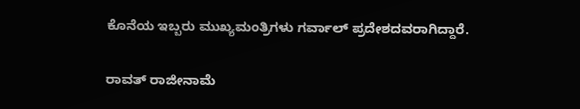ಕೊನೆಯ ಇಬ್ಬರು ಮುಖ್ಯಮಂತ್ರಿಗಳು ಗರ್ವಾಲ್ ಪ್ರದೇಶದವರಾಗಿದ್ದಾರೆ.

ರಾವತ್ ರಾಜೀನಾಮೆ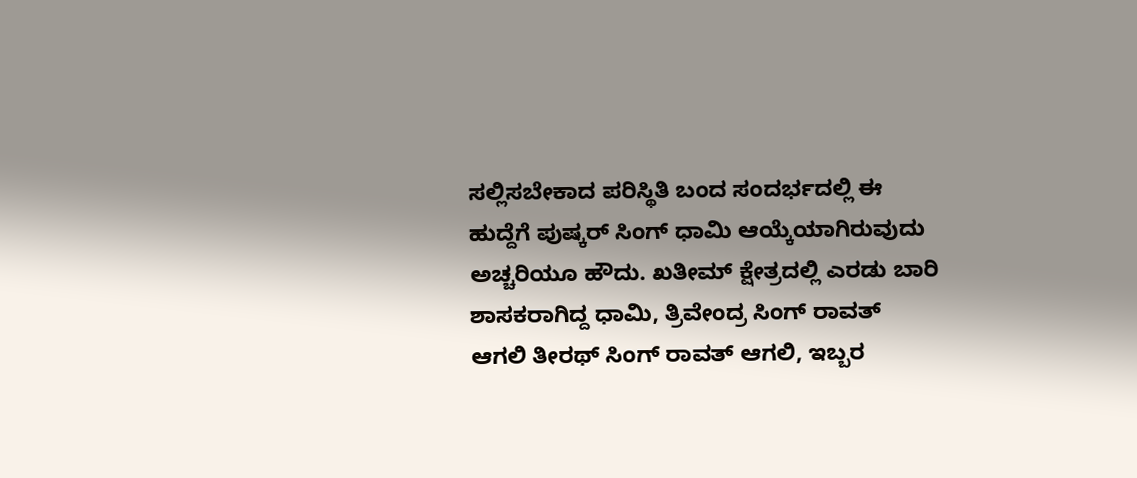ಸಲ್ಲಿಸಬೇಕಾದ ಪರಿಸ್ಥಿತಿ ಬಂದ ಸಂದರ್ಭದಲ್ಲಿ ಈ ಹುದ್ದೆಗೆ ಪುಷ್ಕರ್ ಸಿಂಗ್ ಧಾಮಿ ಆಯ್ಕೆಯಾಗಿರುವುದು ಅಚ್ಚರಿಯೂ ಹೌದು. ಖತೀಮ್ ಕ್ಷೇತ್ರದಲ್ಲಿ ಎರಡು ಬಾರಿ ಶಾಸಕರಾಗಿದ್ದ ಧಾಮಿ, ತ್ರಿವೇಂದ್ರ ಸಿಂಗ್ ರಾವತ್ ಆಗಲಿ ತೀರಥ್‌ ಸಿಂಗ್‌ ರಾವತ್‌ ಆಗಲಿ, ಇಬ್ಬರ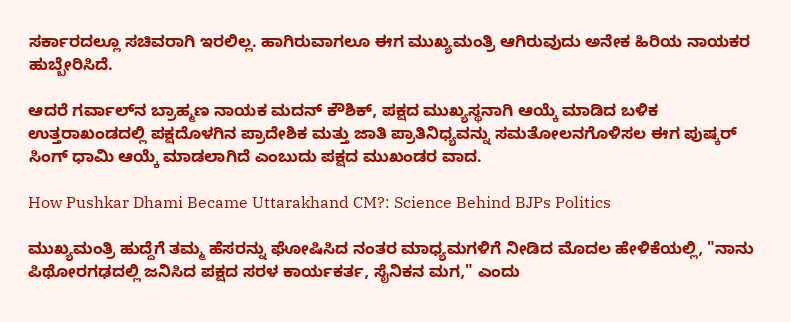ಸರ್ಕಾರದಲ್ಲೂ ಸಚಿವರಾಗಿ ಇರಲಿಲ್ಲ. ಹಾಗಿರುವಾಗಲೂ ಈಗ ಮುಖ್ಯಮಂತ್ರಿ ಆಗಿರುವುದು ಅನೇಕ ಹಿರಿಯ ನಾಯಕರ ಹುಬ್ಬೇರಿಸಿದೆ.

ಆದರೆ ಗರ್ವಾಲ್‌ನ ಬ್ರಾಹ್ಮಣ ನಾಯಕ ಮದನ್ ಕೌಶಿಕ್, ಪಕ್ಷದ ಮುಖ್ಯಸ್ಥನಾಗಿ ಆಯ್ಕೆ ಮಾಡಿದ ಬಳಿಕ ಉತ್ತರಾಖಂಡದಲ್ಲಿ ಪಕ್ಷದೊಳಗಿನ ಪ್ರಾದೇಶಿಕ ಮತ್ತು ಜಾತಿ ಪ್ರಾತಿನಿಧ್ಯವನ್ನು ಸಮತೋಲನಗೊಳಿಸಲ ಈಗ ಪುಷ್ಕರ್ ಸಿಂಗ್ ಧಾಮಿ ಆಯ್ಕೆ ಮಾಡಲಾಗಿದೆ ಎಂಬುದು ಪಕ್ಷದ ಮುಖಂಡರ ವಾದ.

How Pushkar Dhami Became Uttarakhand CM?: Science Behind BJPs Politics

ಮುಖ್ಯಮಂತ್ರಿ ಹುದ್ದೆಗೆ ತಮ್ಮ ಹೆಸರನ್ನು ಘೋಷಿಸಿದ ನಂತರ ಮಾಧ್ಯಮಗಳಿಗೆ ನೀಡಿದ ಮೊದಲ ಹೇಳಿಕೆಯಲ್ಲಿ, "ನಾನು ಪಿಥೋರಗಢದಲ್ಲಿ ಜನಿಸಿದ ಪಕ್ಷದ ಸರಳ ಕಾರ್ಯಕರ್ತ, ಸೈನಿಕನ ಮಗ," ಎಂದು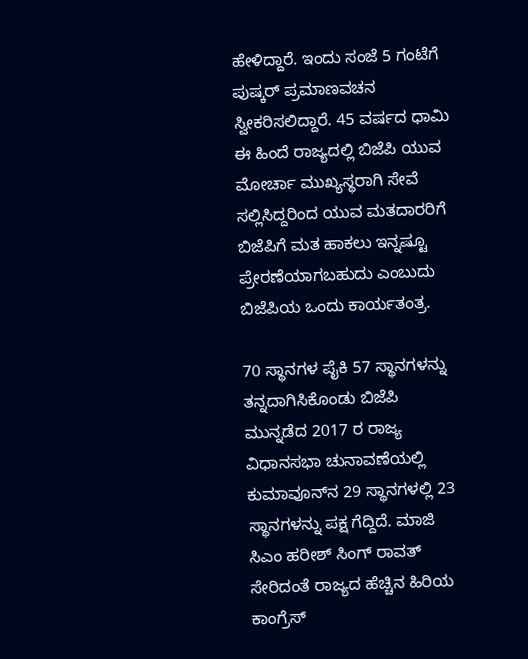ಹೇಳಿದ್ದಾರೆ. ಇಂದು ಸಂಜೆ 5 ಗಂಟೆಗೆ ಪುಷ್ಕರ್‌ ಪ್ರಮಾಣವಚನ ಸ್ವೀಕರಿಸಲಿದ್ದಾರೆ. 45 ವರ್ಷದ ಧಾಮಿ ಈ ಹಿಂದೆ ರಾಜ್ಯದಲ್ಲಿ ಬಿಜೆಪಿ ಯುವ ಮೋರ್ಚಾ ಮುಖ್ಯಸ್ಥರಾಗಿ ಸೇವೆ ಸಲ್ಲಿಸಿದ್ದರಿಂದ ಯುವ ಮತದಾರರಿಗೆ ಬಿಜೆಪಿಗೆ ಮತ ಹಾಕಲು ಇನ್ನಷ್ಟೂ ಪ್ರೇರಣೆಯಾಗಬಹುದು ಎಂಬುದು ಬಿಜೆಪಿಯ ಒಂದು ಕಾರ್ಯತಂತ್ರ.

70 ಸ್ಥಾನಗಳ ಪೈಕಿ 57 ಸ್ಥಾನಗಳನ್ನು ತನ್ನದಾಗಿಸಿಕೊಂಡು ಬಿಜೆಪಿ ಮುನ್ನಡೆದ 2017 ರ ರಾಜ್ಯ ವಿಧಾನಸಭಾ ಚುನಾವಣೆಯಲ್ಲಿ ಕುಮಾವೂನ್‌ನ 29 ಸ್ಥಾನಗಳಲ್ಲಿ 23 ಸ್ಥಾನಗಳನ್ನು ಪಕ್ಷ ಗೆದ್ದಿದೆ. ಮಾಜಿ ಸಿಎಂ ಹರೀಶ್ ಸಿಂಗ್ ರಾವತ್ ಸೇರಿದಂತೆ ರಾಜ್ಯದ ಹೆಚ್ಚಿನ ಹಿರಿಯ ಕಾಂಗ್ರೆಸ್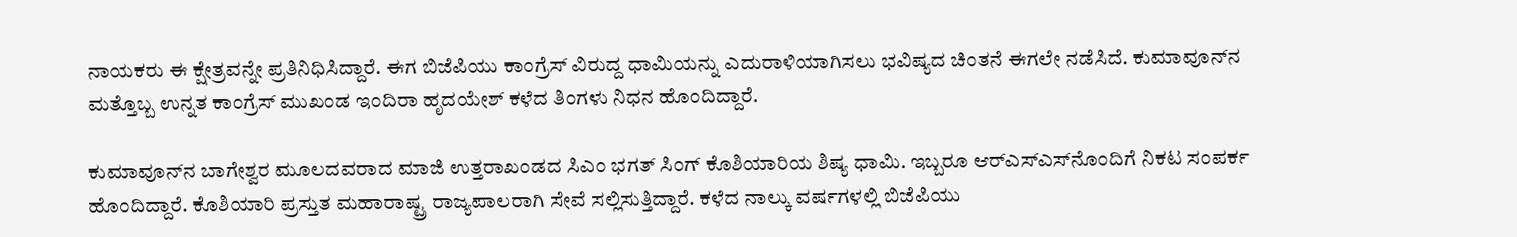ನಾಯಕರು ಈ ಕ್ಷೇತ್ರವನ್ನೇ ಪ್ರತಿನಿಧಿಸಿದ್ದಾರೆ. ಈಗ ಬಿಜೆಪಿಯು ಕಾಂಗ್ರೆಸ್‌ ವಿರುದ್ದ ಧಾಮಿಯನ್ನು ಎದುರಾಳಿಯಾಗಿಸಲು ಭವಿಷ್ಯದ ಚಿಂತನೆ ಈಗಲೇ ನಡೆಸಿದೆ. ಕುಮಾವೂನ್‌ನ ಮತ್ತೊಬ್ಬ ಉನ್ನತ ಕಾಂಗ್ರೆಸ್ ಮುಖಂಡ ಇಂದಿರಾ ಹೃದಯೇಶ್ ಕಳೆದ ತಿಂಗಳು ನಿಧನ ಹೊಂದಿದ್ದಾರೆ.

ಕುಮಾವೂನ್‌ನ ಬಾಗೇಶ್ವರ ಮೂಲದವರಾದ ಮಾಜಿ ಉತ್ತರಾಖಂಡದ ಸಿಎಂ ಭಗತ್ ಸಿಂಗ್ ಕೊಶಿಯಾರಿಯ ಶಿಷ್ಯ ಧಾಮಿ. ಇಬ್ಬರೂ ಆರ್‌ಎಸ್‌ಎಸ್‌ನೊಂದಿಗೆ ನಿಕಟ ಸಂಪರ್ಕ ಹೊಂದಿದ್ದಾರೆ. ಕೊಶಿಯಾರಿ ಪ್ರಸ್ತುತ ಮಹಾರಾಷ್ಟ್ರ ರಾಜ್ಯಪಾಲರಾಗಿ ಸೇವೆ ಸಲ್ಲಿಸುತ್ತಿದ್ದಾರೆ. ಕಳೆದ ನಾಲ್ಕು ವರ್ಷಗಳಲ್ಲಿ ಬಿಜೆಪಿಯು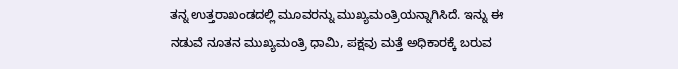ತನ್ನ ಉತ್ತರಾಖಂಡದಲ್ಲಿ ಮೂವರನ್ನು ಮುಖ್ಯಮಂತ್ರಿಯನ್ನಾಗಿಸಿದೆ. ಇನ್ನು ಈ ನಡುವೆ ನೂತನ ಮುಖ್ಯಮಂತ್ರಿ ಧಾಮಿ, ಪಕ್ಷವು ಮತ್ತೆ ಅಧಿಕಾರಕ್ಕೆ ಬರುವ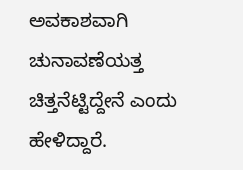ಅವಕಾಶವಾಗಿ ಚುನಾವಣೆಯತ್ತ ಚಿತ್ತನೆಟ್ಟಿದ್ದೇನೆ ಎಂದು ಹೇಳಿದ್ದಾರೆ.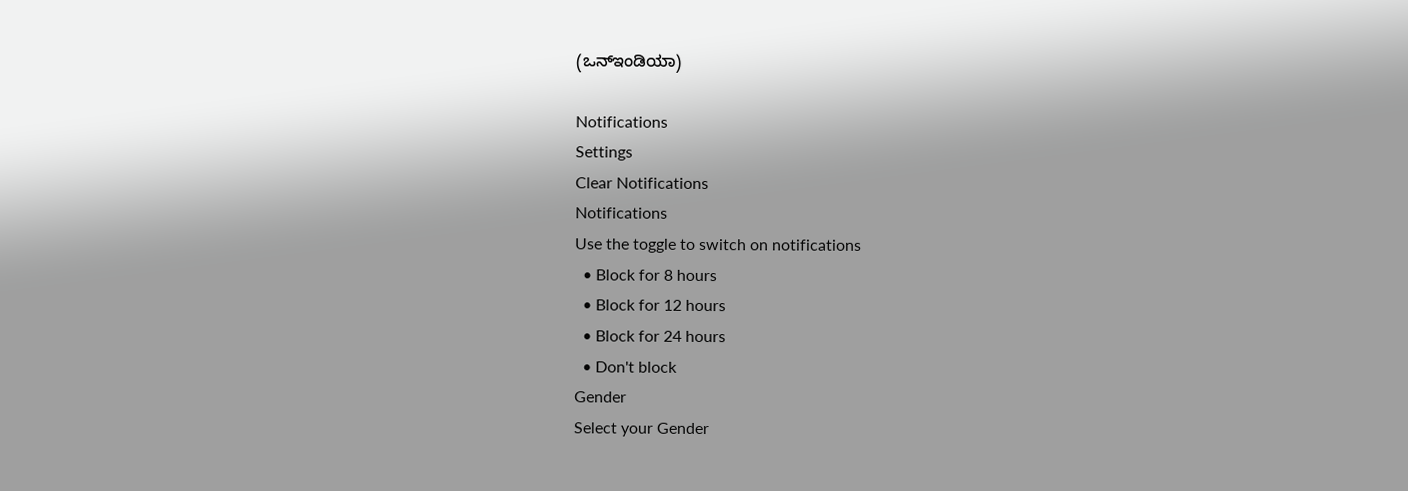(ಒನ್‌ಇಂಡಿಯಾ)

Notifications
Settings
Clear Notifications
Notifications
Use the toggle to switch on notifications
  • Block for 8 hours
  • Block for 12 hours
  • Block for 24 hours
  • Don't block
Gender
Select your Gender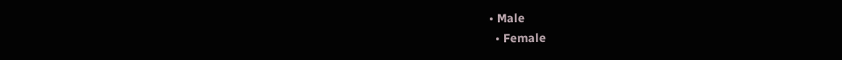• Male
  • Female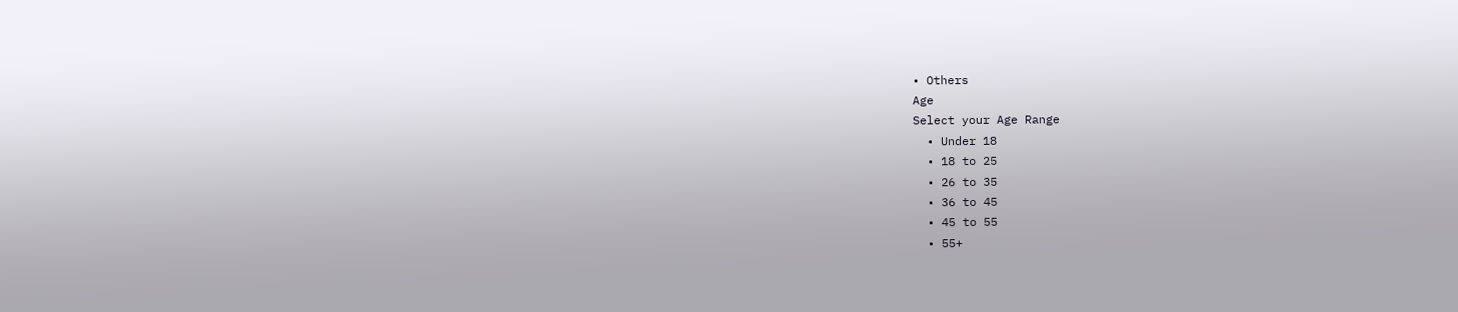• Others
Age
Select your Age Range
  • Under 18
  • 18 to 25
  • 26 to 35
  • 36 to 45
  • 45 to 55
  • 55+